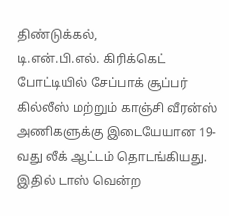திண்டுக்கல்,
டி.என்.பி.எல். கிரிக்கெட் போட்டியில் சேப்பாக் சூப்பர் கில்லீஸ் மற்றும் காஞ்சி வீரன்ஸ் அணிகளுக்கு இடையேயான 19-வது லீக் ஆட்டம் தொடங்கியது.
இதில் டாஸ் வென்ற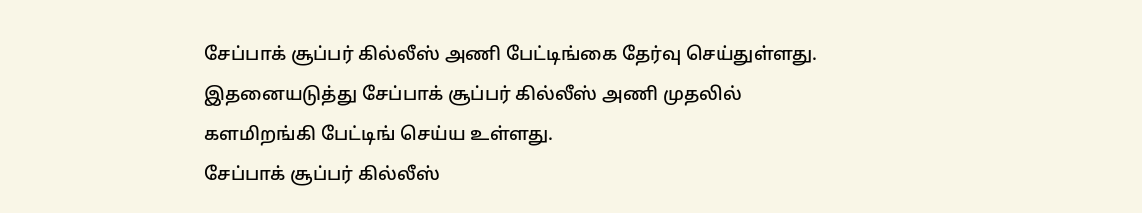சேப்பாக் சூப்பர் கில்லீஸ் அணி பேட்டிங்கை தேர்வு செய்துள்ளது. இதனையடுத்து சேப்பாக் சூப்பர் கில்லீஸ் அணி முதலில் களமிறங்கி பேட்டிங் செய்ய உள்ளது.
சேப்பாக் சூப்பர் கில்லீஸ்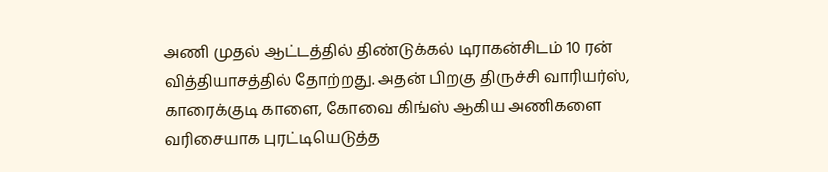அணி முதல் ஆட்டத்தில் திண்டுக்கல் டிராகன்சிடம் 10 ரன் வித்தியாசத்தில் தோற்றது. அதன் பிறகு திருச்சி வாரியர்ஸ், காரைக்குடி காளை, கோவை கிங்ஸ் ஆகிய அணிகளை வரிசையாக புரட்டியெடுத்த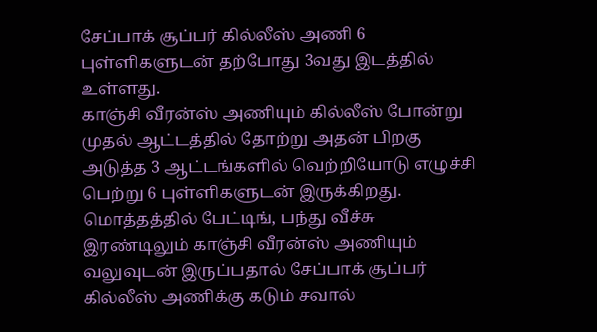சேப்பாக் சூப்பர் கில்லீஸ் அணி 6 புள்ளிகளுடன் தற்போது 3வது இடத்தில் உள்ளது.
காஞ்சி வீரன்ஸ் அணியும் கில்லீஸ் போன்று முதல் ஆட்டத்தில் தோற்று அதன் பிறகு அடுத்த 3 ஆட்டங்களில் வெற்றியோடு எழுச்சி பெற்று 6 புள்ளிகளுடன் இருக்கிறது.
மொத்தத்தில் பேட்டிங், பந்து வீச்சு இரண்டிலும் காஞ்சி வீரன்ஸ் அணியும் வலுவுடன் இருப்பதால் சேப்பாக் சூப்பர் கில்லீஸ் அணிக்கு கடும் சவால்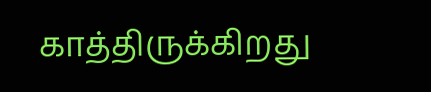காத்திருக்கிறது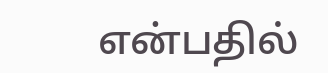என்பதில்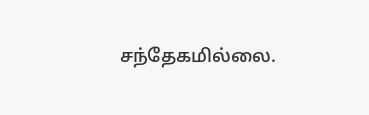சந்தேகமில்லை.